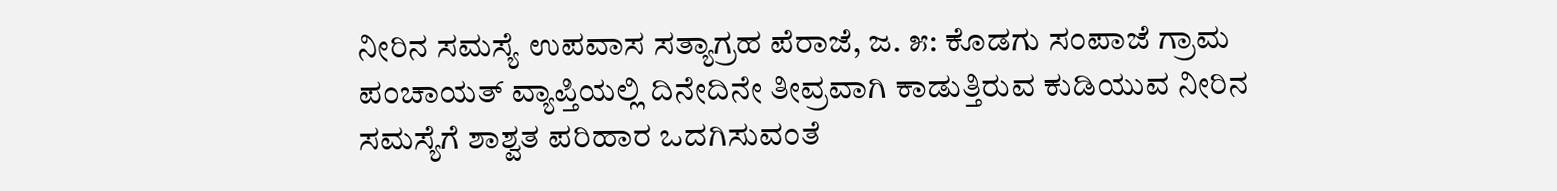ನೀರಿನ ಸಮಸ್ಯೆ ಉಪವಾಸ ಸತ್ಯಾಗ್ರಹ ಪೆರಾಜೆ, ಜ. ೫: ಕೊಡಗು ಸಂಪಾಜೆ ಗ್ರಾಮ ಪಂಚಾಯತ್ ವ್ಯಾಪ್ತಿಯಲ್ಲಿ ದಿನೇದಿನೇ ತೀವ್ರವಾಗಿ ಕಾಡುತ್ತಿರುವ ಕುಡಿಯುವ ನೀರಿನ ಸಮಸ್ಯೆಗೆ ಶಾಶ್ವತ ಪರಿಹಾರ ಒದಗಿಸುವಂತೆ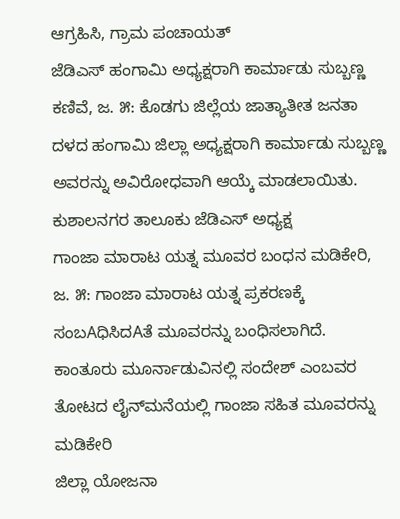ಆಗ್ರಹಿಸಿ, ಗ್ರಾಮ ಪಂಚಾಯತ್
ಜೆಡಿಎಸ್ ಹಂಗಾಮಿ ಅಧ್ಯಕ್ಷರಾಗಿ ಕಾರ್ಮಾಡು ಸುಬ್ಬಣ್ಣ ಕಣಿವೆ, ಜ. ೫: ಕೊಡಗು ಜಿಲ್ಲೆಯ ಜಾತ್ಯಾತೀತ ಜನತಾ ದಳದ ಹಂಗಾಮಿ ಜಿಲ್ಲಾ ಅಧ್ಯಕ್ಷರಾಗಿ ಕಾರ್ಮಾಡು ಸುಬ್ಬಣ್ಣ ಅವರನ್ನು ಅವಿರೋಧವಾಗಿ ಆಯ್ಕೆ ಮಾಡಲಾಯಿತು. ಕುಶಾಲನಗರ ತಾಲೂಕು ಜೆಡಿಎಸ್ ಅಧ್ಯಕ್ಷ
ಗಾಂಜಾ ಮಾರಾಟ ಯತ್ನ ಮೂವರ ಬಂಧನ ಮಡಿಕೇರಿ, ಜ. ೫: ಗಾಂಜಾ ಮಾರಾಟ ಯತ್ನ ಪ್ರಕರಣಕ್ಕೆ ಸಂಬAಧಿಸಿದAತೆ ಮೂವರನ್ನು ಬಂಧಿಸಲಾಗಿದೆ. ಕಾಂತೂರು ಮೂರ್ನಾಡುವಿನಲ್ಲಿ ಸಂದೇಶ್ ಎಂಬವರ ತೋಟದ ಲೈನ್‌ಮನೆಯಲ್ಲಿ ಗಾಂಜಾ ಸಹಿತ ಮೂವರನ್ನು ಮಡಿಕೇರಿ
ಜಿಲ್ಲಾ ಯೋಜನಾ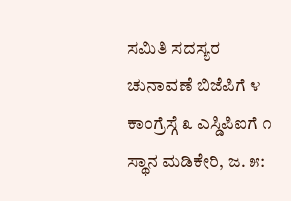ಸಮಿತಿ ಸದಸ್ಯರ ಚುನಾವಣೆ ಬಿಜೆಪಿಗೆ ೪ ಕಾಂಗ್ರೆಸ್ಗೆ ೩ ಎಸ್ಡಿಪಿಐಗೆ ೧ ಸ್ಥಾನ ಮಡಿಕೇರಿ, ಜ. ೫: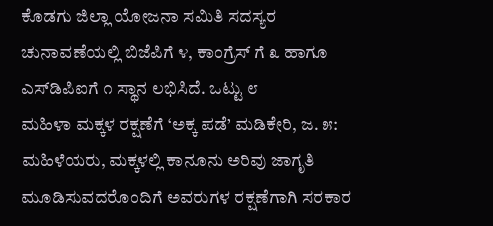ಕೊಡಗು ಜಿಲ್ಲಾ ಯೋಜನಾ ಸಮಿತಿ ಸದಸ್ಯರ ಚುನಾವಣೆಯಲ್ಲಿ ಬಿಜೆಪಿಗೆ ೪, ಕಾಂಗ್ರೆಸ್ ಗೆ ೩ ಹಾಗೂ ಎಸ್‌ಡಿಪಿಐಗೆ ೧ ಸ್ಥಾನ ಲಭಿಸಿದೆ. ಒಟ್ಟು ೮
ಮಹಿಳಾ ಮಕ್ಕಳ ರಕ್ಷಣೆಗೆ ‘ಅಕ್ಕ ಪಡೆ’ ಮಡಿಕೇರಿ, ಜ. ೫: ಮಹಿಳೆಯರು, ಮಕ್ಕಳಲ್ಲಿ ಕಾನೂನು ಅರಿವು ಜಾಗೃತಿ ಮೂಡಿಸುವದರೊಂದಿಗೆ ಅವರುಗಳ ರಕ್ಷಣೆಗಾಗಿ ಸರಕಾರ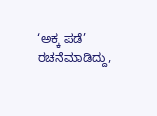‘ಅಕ್ಕ ಪಡೆ’ ರಚನೆಮಾಡಿದ್ದು,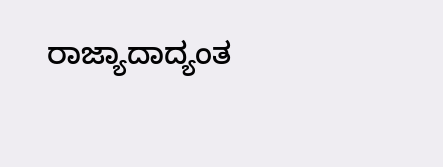ರಾಜ್ಯಾದಾದ್ಯಂತ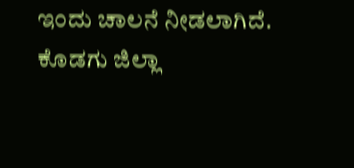ಇಂದು ಚಾಲನೆ ನೀಡಲಾಗಿದೆ. ಕೊಡಗು ಜಿಲ್ಲಾ